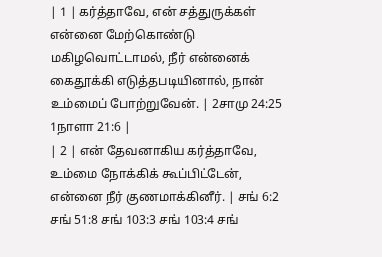| 1 | கர்த்தாவே, என் சத்துருக்கள் என்னை மேற்கொண்டு மகிழவொட்டாமல், நீர் என்னைக் கைதூக்கி எடுத்தபடியினால், நான் உம்மைப் போற்றுவேன். | 2சாமு 24:25 1நாளா 21:6 |
| 2 | என் தேவனாகிய கர்த்தாவே, உம்மை நோக்கிக் கூப்பிட்டேன், என்னை நீர் குணமாக்கினீர். | சங் 6:2 சங் 51:8 சங் 103:3 சங் 103:4 சங்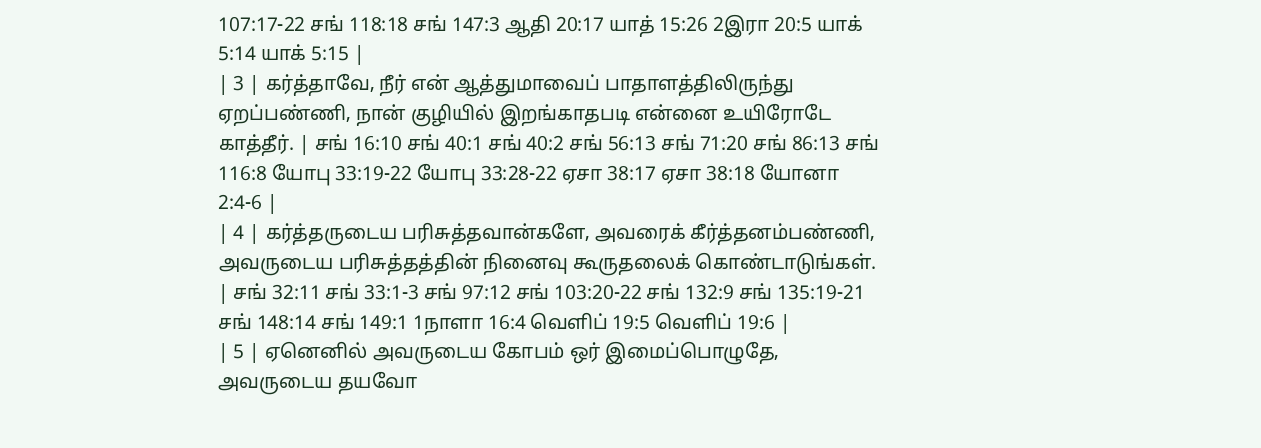107:17-22 சங் 118:18 சங் 147:3 ஆதி 20:17 யாத் 15:26 2இரா 20:5 யாக் 5:14 யாக் 5:15 |
| 3 | கர்த்தாவே, நீர் என் ஆத்துமாவைப் பாதாளத்திலிருந்து ஏறப்பண்ணி, நான் குழியில் இறங்காதபடி என்னை உயிரோடே காத்தீர். | சங் 16:10 சங் 40:1 சங் 40:2 சங் 56:13 சங் 71:20 சங் 86:13 சங் 116:8 யோபு 33:19-22 யோபு 33:28-22 ஏசா 38:17 ஏசா 38:18 யோனா 2:4-6 |
| 4 | கர்த்தருடைய பரிசுத்தவான்களே, அவரைக் கீர்த்தனம்பண்ணி, அவருடைய பரிசுத்தத்தின் நினைவு கூருதலைக் கொண்டாடுங்கள். | சங் 32:11 சங் 33:1-3 சங் 97:12 சங் 103:20-22 சங் 132:9 சங் 135:19-21 சங் 148:14 சங் 149:1 1நாளா 16:4 வெளிப் 19:5 வெளிப் 19:6 |
| 5 | ஏனெனில் அவருடைய கோபம் ஒர் இமைப்பொழுதே, அவருடைய தயவோ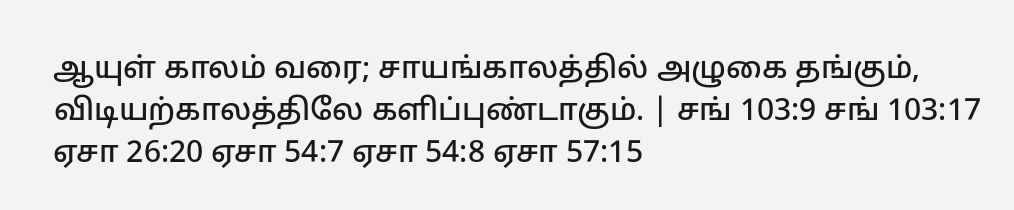ஆயுள் காலம் வரை; சாயங்காலத்தில் அழுகை தங்கும், விடியற்காலத்திலே களிப்புண்டாகும். | சங் 103:9 சங் 103:17 ஏசா 26:20 ஏசா 54:7 ஏசா 54:8 ஏசா 57:15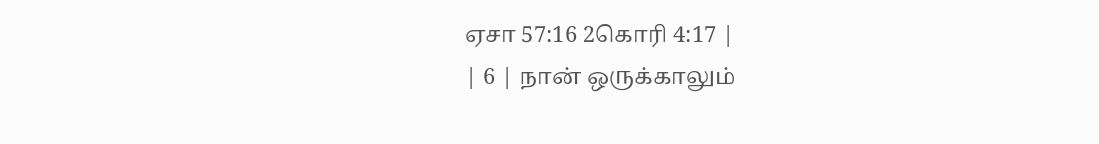ஏசா 57:16 2கொரி 4:17 |
| 6 | நான் ஒருக்காலும்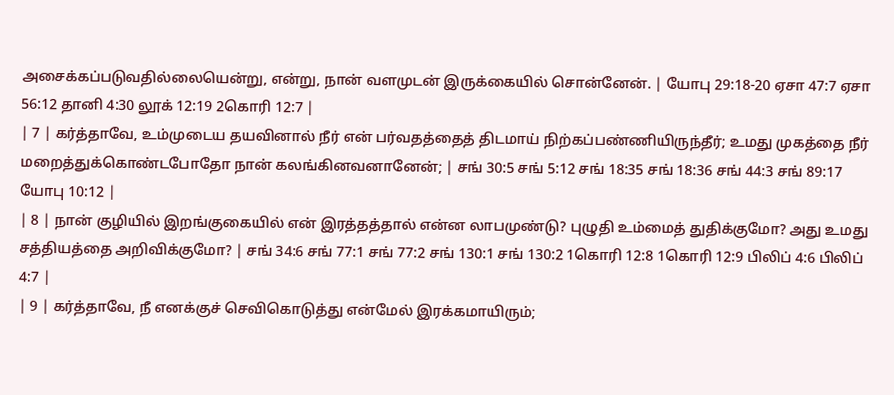அசைக்கப்படுவதில்லையென்று, என்று, நான் வளமுடன் இருக்கையில் சொன்னேன். | யோபு 29:18-20 ஏசா 47:7 ஏசா 56:12 தானி 4:30 லூக் 12:19 2கொரி 12:7 |
| 7 | கர்த்தாவே, உம்முடைய தயவினால் நீர் என் பர்வதத்தைத் திடமாய் நிற்கப்பண்ணியிருந்தீர்; உமது முகத்தை நீர் மறைத்துக்கொண்டபோதோ நான் கலங்கினவனானேன்; | சங் 30:5 சங் 5:12 சங் 18:35 சங் 18:36 சங் 44:3 சங் 89:17 யோபு 10:12 |
| 8 | நான் குழியில் இறங்குகையில் என் இரத்தத்தால் என்ன லாபமுண்டு? புழுதி உம்மைத் துதிக்குமோ? அது உமது சத்தியத்தை அறிவிக்குமோ? | சங் 34:6 சங் 77:1 சங் 77:2 சங் 130:1 சங் 130:2 1கொரி 12:8 1கொரி 12:9 பிலிப் 4:6 பிலிப் 4:7 |
| 9 | கர்த்தாவே, நீ எனக்குச் செவிகொடுத்து என்மேல் இரக்கமாயிரும்;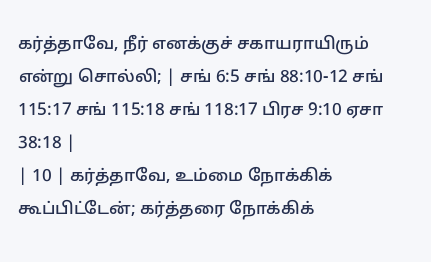கர்த்தாவே, நீர் எனக்குச் சகாயராயிரும் என்று சொல்லி; | சங் 6:5 சங் 88:10-12 சங் 115:17 சங் 115:18 சங் 118:17 பிரச 9:10 ஏசா 38:18 |
| 10 | கர்த்தாவே, உம்மை நோக்கிக் கூப்பிட்டேன்; கர்த்தரை நோக்கிக்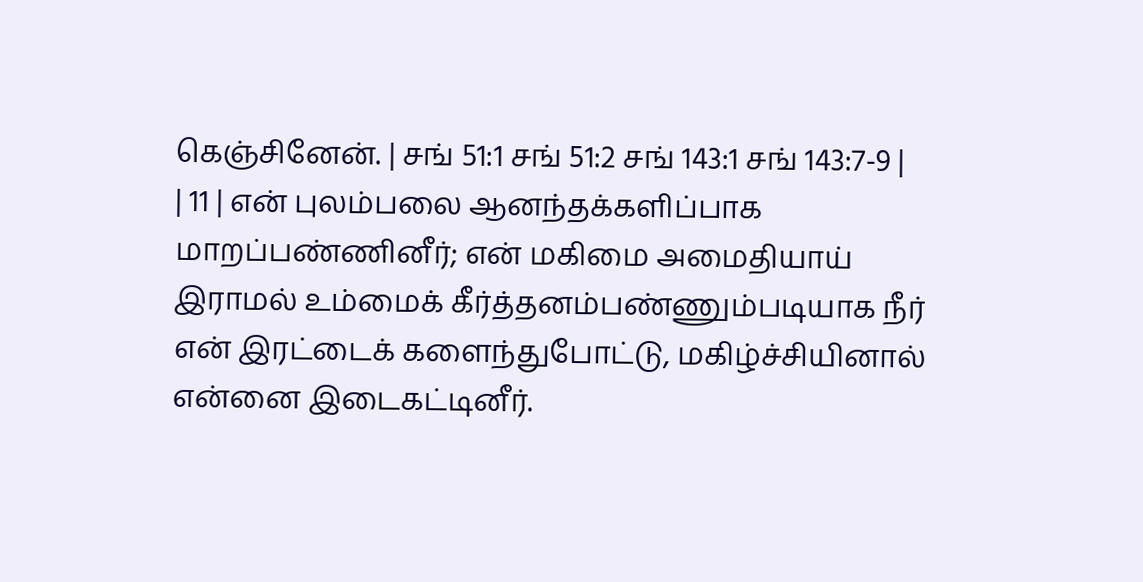கெஞ்சினேன். | சங் 51:1 சங் 51:2 சங் 143:1 சங் 143:7-9 |
| 11 | என் புலம்பலை ஆனந்தக்களிப்பாக மாறப்பண்ணினீர்; என் மகிமை அமைதியாய் இராமல் உம்மைக் கீர்த்தனம்பண்ணும்படியாக நீர் என் இரட்டைக் களைந்துபோட்டு, மகிழ்ச்சியினால் என்னை இடைகட்டினீர்.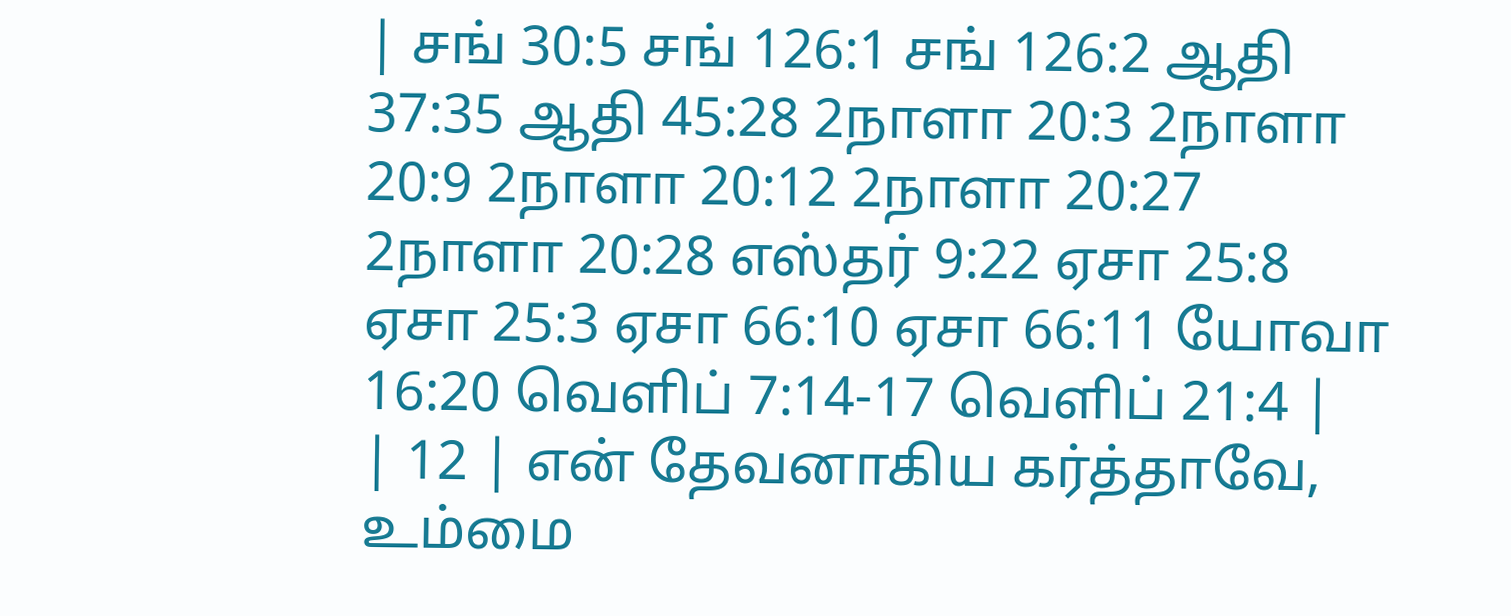| சங் 30:5 சங் 126:1 சங் 126:2 ஆதி 37:35 ஆதி 45:28 2நாளா 20:3 2நாளா 20:9 2நாளா 20:12 2நாளா 20:27 2நாளா 20:28 எஸ்தர் 9:22 ஏசா 25:8 ஏசா 25:3 ஏசா 66:10 ஏசா 66:11 யோவா 16:20 வெளிப் 7:14-17 வெளிப் 21:4 |
| 12 | என் தேவனாகிய கர்த்தாவே, உம்மை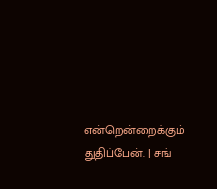என்றென்றைக்கும் துதிப்பேன். | சங்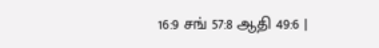16:9 சங் 57:8 ஆதி 49:6 |